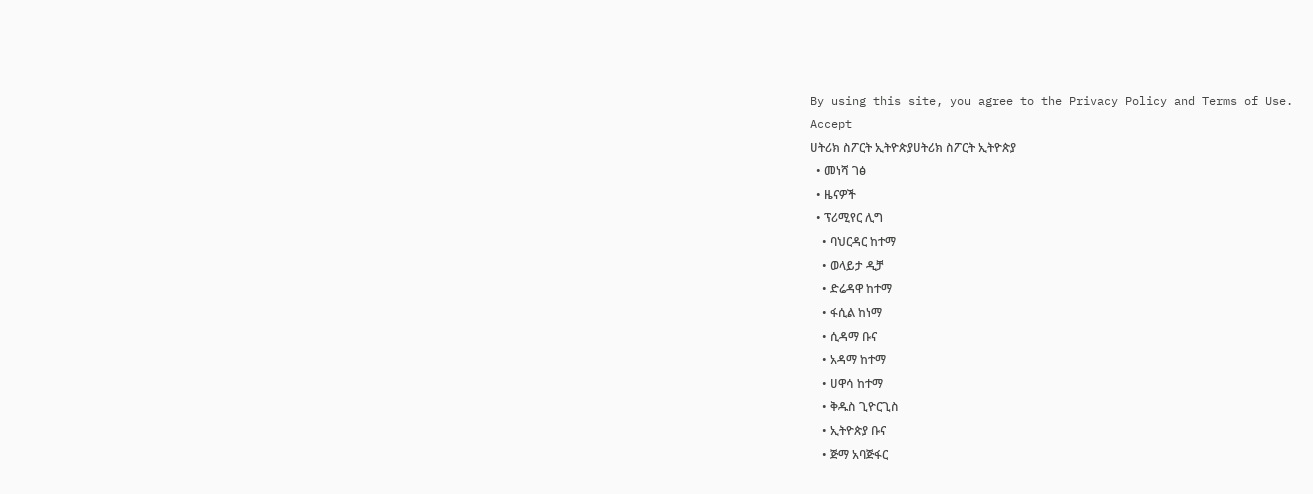By using this site, you agree to the Privacy Policy and Terms of Use.
Accept
ሀትሪክ ስፖርት ኢትዮጵያሀትሪክ ስፖርት ኢትዮጵያ
  • መነሻ ገፅ
  • ዜናዎች
  • ፕሪሚየር ሊግ
    • ባህርዳር ከተማ
    • ወላይታ ዲቻ
    • ድሬዳዋ ከተማ
    • ፋሲል ከነማ
    • ሲዳማ ቡና
    • አዳማ ከተማ
    • ሀዋሳ ከተማ
    • ቅዱስ ጊዮርጊስ
    • ኢትዮጵያ ቡና
    • ጅማ አባጅፋር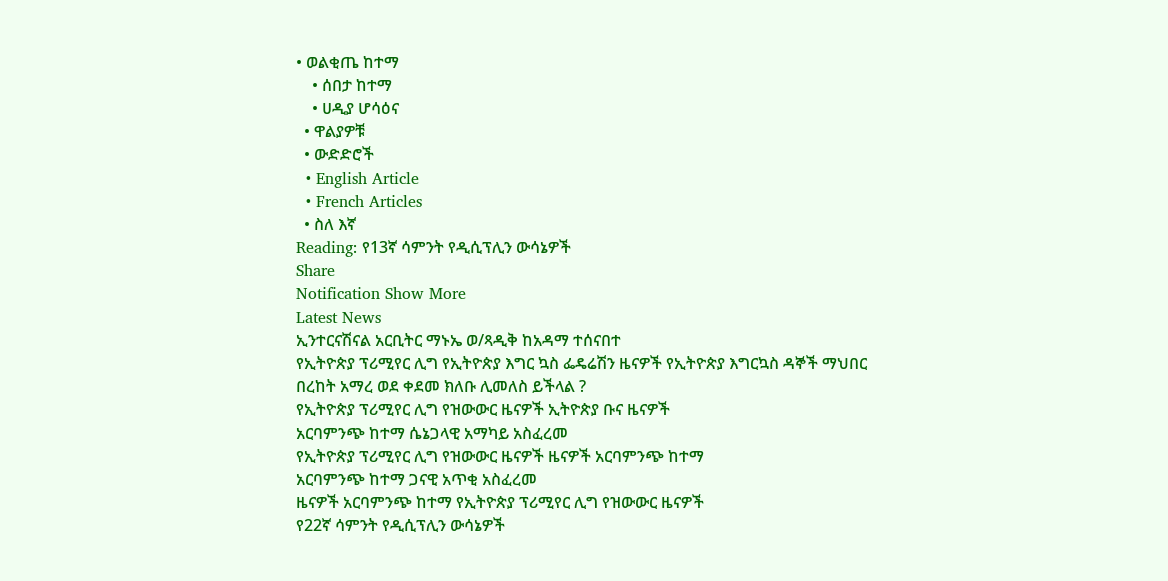• ወልቂጤ ከተማ
    • ሰበታ ከተማ
    • ሀዲያ ሆሳዕና
  • ዋልያዎቹ
  • ውድድሮች
  • English Article
  • French Articles
  • ስለ እኛ
Reading: የ13ኛ ሳምንት የዲሲፕሊን ውሳኔዎች
Share
Notification Show More
Latest News
ኢንተርናሽናል አርቢትር ማኑኤ ወ/ጻዲቅ ከአዳማ ተሰናበተ
የኢትዮጵያ ፕሪሚየር ሊግ የኢትዮጵያ እግር ኳስ ፌዴሬሽን ዜናዎች የኢትዮጵያ እግርኳስ ዳኞች ማህበር
በረከት አማረ ወደ ቀደመ ክለቡ ሊመለስ ይችላል ?
የኢትዮጵያ ፕሪሚየር ሊግ የዝውውር ዜናዎች ኢትዮጵያ ቡና ዜናዎች
አርባምንጭ ከተማ ሴኔጋላዊ አማካይ አስፈረመ
የኢትዮጵያ ፕሪሚየር ሊግ የዝውውር ዜናዎች ዜናዎች አርባምንጭ ከተማ
አርባምንጭ ከተማ ጋናዊ አጥቂ አስፈረመ
ዜናዎች አርባምንጭ ከተማ የኢትዮጵያ ፕሪሚየር ሊግ የዝውውር ዜናዎች
የ22ኛ ሳምንት የዲሲፕሊን ውሳኔዎች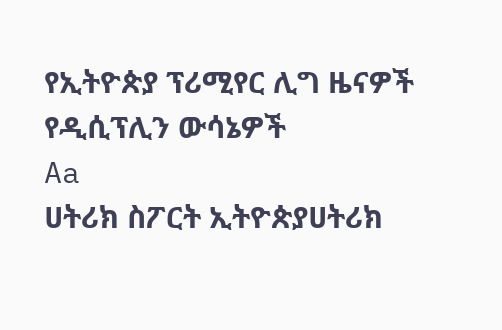የኢትዮጵያ ፕሪሚየር ሊግ ዜናዎች የዲሲፕሊን ውሳኔዎች
Aa
ሀትሪክ ስፖርት ኢትዮጵያሀትሪክ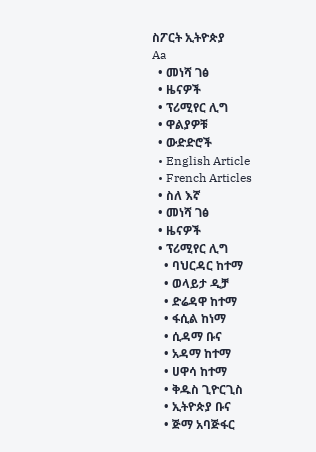ስፖርት ኢትዮጵያ
Aa
  • መነሻ ገፅ
  • ዜናዎች
  • ፕሪሚየር ሊግ
  • ዋልያዎቹ
  • ውድድሮች
  • English Article
  • French Articles
  • ስለ እኛ
  • መነሻ ገፅ
  • ዜናዎች
  • ፕሪሚየር ሊግ
    • ባህርዳር ከተማ
    • ወላይታ ዲቻ
    • ድሬዳዋ ከተማ
    • ፋሲል ከነማ
    • ሲዳማ ቡና
    • አዳማ ከተማ
    • ሀዋሳ ከተማ
    • ቅዱስ ጊዮርጊስ
    • ኢትዮጵያ ቡና
    • ጅማ አባጅፋር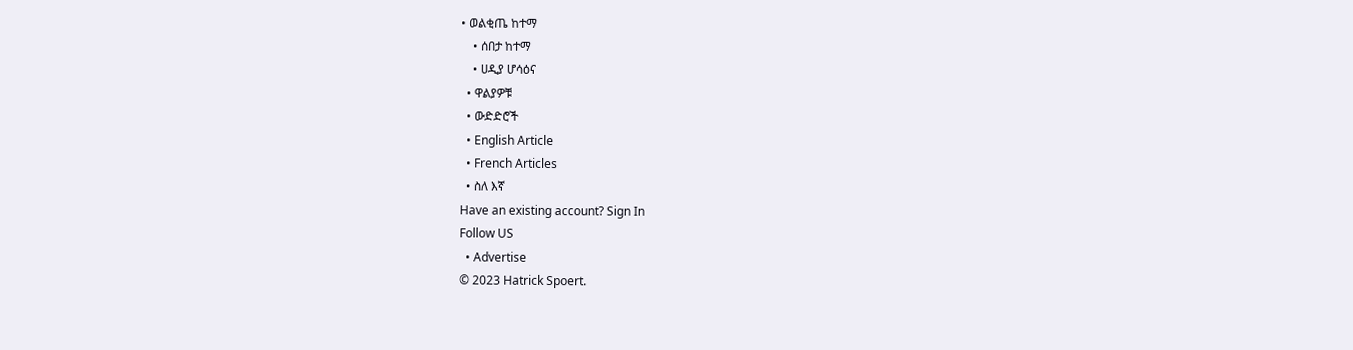• ወልቂጤ ከተማ
    • ሰበታ ከተማ
    • ሀዲያ ሆሳዕና
  • ዋልያዎቹ
  • ውድድሮች
  • English Article
  • French Articles
  • ስለ እኛ
Have an existing account? Sign In
Follow US
  • Advertise
© 2023 Hatrick Spoert.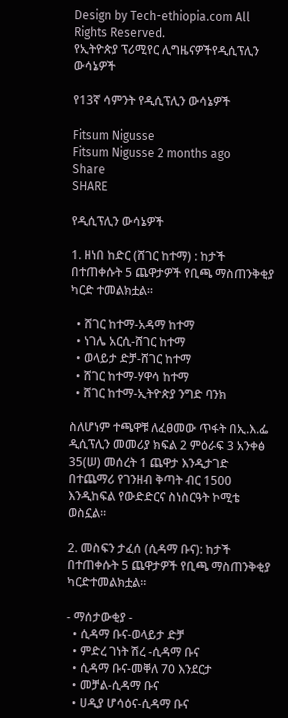Design by Tech-ethiopia.com All Rights Reserved.
የኢትዮጵያ ፕሪሚየር ሊግዜናዎችየዲሲፕሊን ውሳኔዎች

የ13ኛ ሳምንት የዲሲፕሊን ውሳኔዎች

Fitsum Nigusse
Fitsum Nigusse 2 months ago
Share
SHARE

የዲሲፕሊን ውሳኔዎች

1. ዘነበ ከድር (ሸገር ከተማ) : ከታች በተጠቀሱት 5 ጨዋታዎች የቢጫ ማስጠንቅቂያ ካርድ ተመልክቷል።

  • ሸገር ከተማ-አዳማ ከተማ
  • ነገሌ አርሲ-ሸገር ከተማ
  • ወላይታ ድቻ-ሸገር ከተማ
  • ሸገር ከተማ-ሃዋሳ ከተማ
  • ሸገር ከተማ-ኢትዮጵያ ንግድ ባንክ

ስለሆነም ተጫዋቹ ለፈፀመው ጥፋት በኢ.እ.ፌ ዲሲፕሊን መመሪያ ክፍል 2 ምዕራፍ 3 አንቀፅ 35(ሠ) መሰረት 1 ጨዋታ እንዲታገድ በተጨማሪ የገንዘብ ቅጣት ብር 1500 እንዲከፍል የውድድርና ስነስርዓት ኮሚቴ ወስኗል።

2. መስፍን ታፈሰ (ሲዳማ ቡና): ከታች በተጠቀሱት 5 ጨዋታዎች የቢጫ ማስጠንቅቂያ ካርድተመልክቷል።

- ማሰታውቂያ -
  • ሲዳማ ቡና-ወላይታ ድቻ
  • ምድረ ገነት ሽረ -ሲዳማ ቡና
  • ሲዳማ ቡና-መቐለ 70 እንደርታ
  • መቻል-ሲዳማ ቡና
  • ሀዲያ ሆሳዕና-ሲዳማ ቡና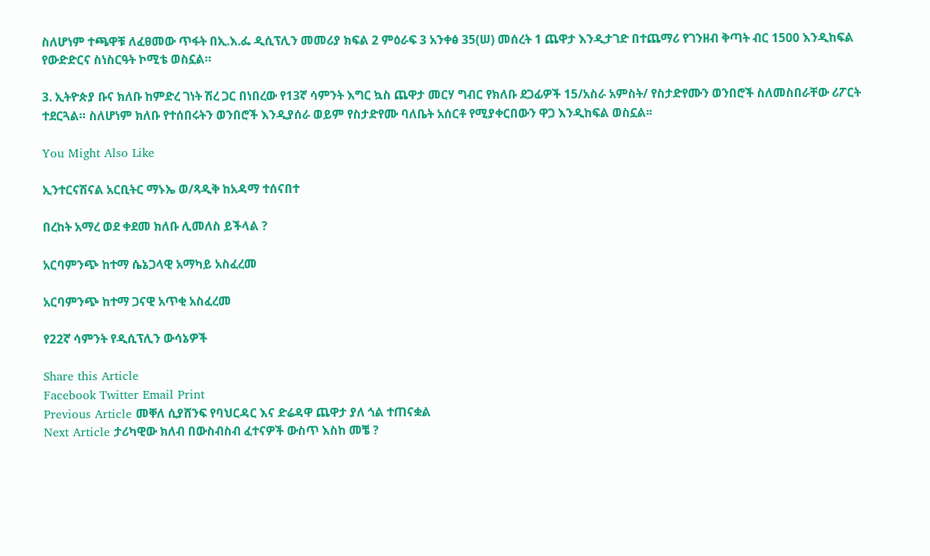ስለሆነም ተጫዋቹ ለፈፀመው ጥፋት በኢ.እ.ፌ ዲሲፕሊን መመሪያ ክፍል 2 ምዕራፍ 3 አንቀፅ 35(ሠ) መሰረት 1 ጨዋታ እንዲታገድ በተጨማሪ የገንዘብ ቅጣት ብር 1500 እንዲከፍል የውድድርና ስነስርዓት ኮሚቴ ወስኗል።

3. ኢትዮጵያ ቡና ክለቡ ከምድረ ገነት ሽረ ጋር በነበረው የ13ኛ ሳምንት እግር ኳስ ጨዋታ መርሃ ግብር የክለቡ ደጋፊዎች 15/አስራ አምስት/ የስታድየሙን ወንበሮች ስለመስበራቸው ሪፖርት ተደርጓል። ስለሆነም ክለቡ የተሰበሩትን ወንበሮች እንዲያሰራ ወይም የስታድየሙ ባለቤት አሰርቶ የሚያቀርበውን ዋጋ እንዲከፍል ወስኗል፡፡

You Might Also Like

ኢንተርናሽናል አርቢትር ማኑኤ ወ/ጻዲቅ ከአዳማ ተሰናበተ

በረከት አማረ ወደ ቀደመ ክለቡ ሊመለስ ይችላል ?

አርባምንጭ ከተማ ሴኔጋላዊ አማካይ አስፈረመ

አርባምንጭ ከተማ ጋናዊ አጥቂ አስፈረመ

የ22ኛ ሳምንት የዲሲፕሊን ውሳኔዎች

Share this Article
Facebook Twitter Email Print
Previous Article መቐለ ሲያሸንፍ የባህርዳር እና ድሬዳዋ ጨዋታ ያለ ጎል ተጠናቋል
Next Article ታሪካዊው ክለብ በውስብስብ ፈተናዎች ውስጥ እስከ መቼ ?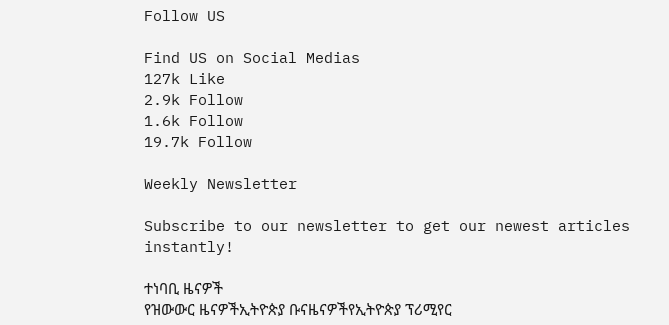Follow US

Find US on Social Medias
127k Like
2.9k Follow
1.6k Follow
19.7k Follow

Weekly Newsletter

Subscribe to our newsletter to get our newest articles instantly!

ተነባቢ ዜናዎች
የዝውውር ዜናዎችኢትዮጵያ ቡናዜናዎችየኢትዮጵያ ፕሪሚየር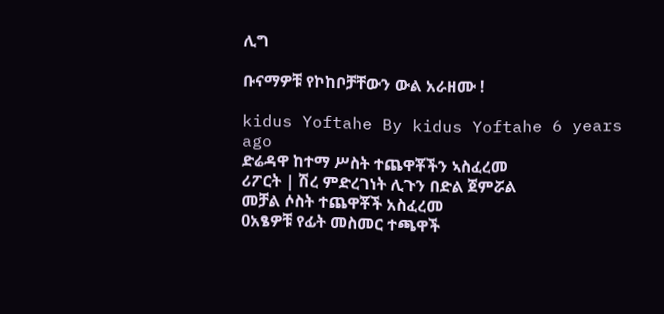ሊግ

ቡናማዎቹ የኮከቦቻቸውን ውል አራዘሙ !

kidus Yoftahe By kidus Yoftahe 6 years ago
ድሬዳዋ ከተማ ሥስት ተጨዋቾችን ኣስፈረመ
ሪፖርት | ሽረ ምድረገነት ሊጉን በድል ጀምሯል
መቻል ሶስት ተጨዋቾች አስፈረመ
0አፄዎቹ የፊት መስመር ተጫዋች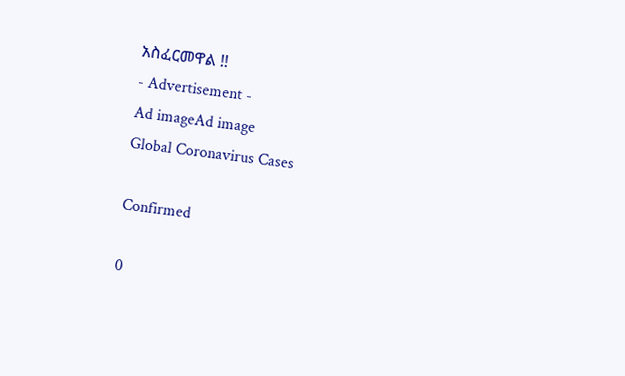አስፈርመዋል !!
- Advertisement -
Ad imageAd image
Global Coronavirus Cases

Confirmed

0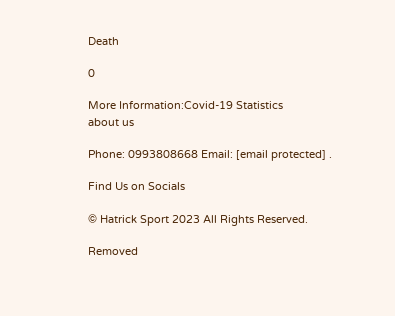Death

0

More Information:Covid-19 Statistics
about us

Phone: 0993808668 Email: [email protected] .

Find Us on Socials

© Hatrick Sport 2023 All Rights Reserved.

Removed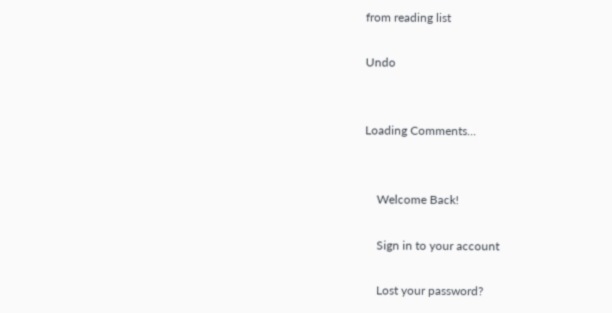from reading list

Undo


Loading Comments...


    Welcome Back!

    Sign in to your account

    Lost your password?